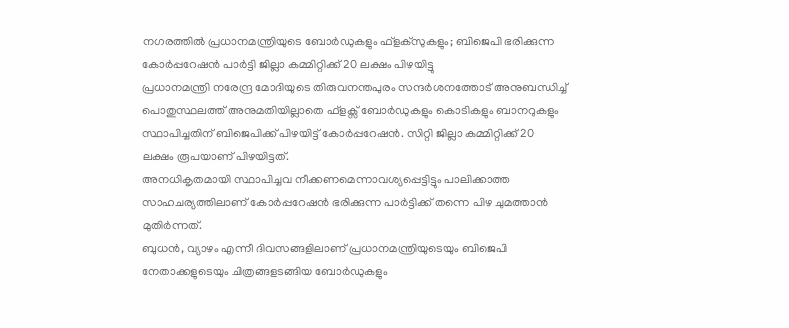നഗരത്തിൽ പ്രധാനമന്ത്രിയുടെ ബോർഡുകളും ഫ്ളക്സുകളും; ബിജെപി ഭരിക്കുന്ന കോർപ്പറേഷൻ പാർട്ടി ജില്ലാ കമ്മിറ്റിക്ക് 20 ലക്ഷം പിഴയിട്ടു
പ്രധാനമന്ത്രി നരേന്ദ്ര മോദിയുടെ തിരുവനന്തപുരം സന്ദർശനത്തോട് അനുബന്ധിച്ച് പൊതുസ്ഥലത്ത് അനുമതിയില്ലാതെ ഫ്ളക്സ് ബോർഡുകളും കൊടികളും ബാനറുകളും സ്ഥാപിച്ചതിന് ബിജെപിക്ക് പിഴയിട്ട് കോർപ്പറേഷൻ. സിറ്റി ജില്ലാ കമ്മിറ്റിക്ക് 20 ലക്ഷം രൂപയാണ് പിഴയിട്ടത്.
അനധികൃതമായി സ്ഥാപിച്ചവ നീക്കണമെന്നാവശ്യപ്പെട്ടിട്ടും പാലിക്കാത്ത സാഹചര്യത്തിലാണ് കോർപ്പറേഷൻ ഭരിക്കുന്ന പാർട്ടിക്ക് തന്നെ പിഴ ചുമത്താൻ മുതിർന്നത്.
ബുധൻ, വ്യാഴം എന്നീ ദിവസങ്ങളിലാണ് പ്രധാനമന്ത്രിയുടെയും ബിജെപി നേതാക്കളുടെയും ചിത്രങ്ങളടങ്ങിയ ബോർഡുകളും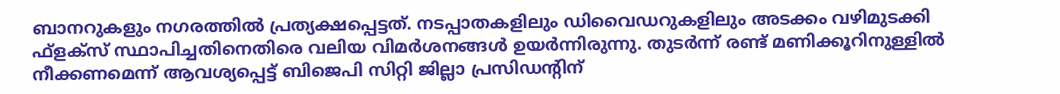ബാനറുകളും നഗരത്തിൽ പ്രത്യക്ഷപ്പെട്ടത്. നടപ്പാതകളിലും ഡിവൈഡറുകളിലും അടക്കം വഴിമുടക്കി ഫ്ളക്സ് സ്ഥാപിച്ചതിനെതിരെ വലിയ വിമർശനങ്ങൾ ഉയർന്നിരുന്നു. തുടർന്ന് രണ്ട് മണിക്കൂറിനുള്ളിൽ നീക്കണമെന്ന് ആവശ്യപ്പെട്ട് ബിജെപി സിറ്റി ജില്ലാ പ്രസിഡന്റിന്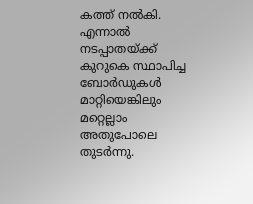കത്ത് നൽകി. എന്നാൽ നടപ്പാതയ്ക്ക് കുറുകെ സ്ഥാപിച്ച ബോർഡുകൾ മാറ്റിയെങ്കിലും മറ്റെല്ലാം അതുപോലെ തുടർന്നു.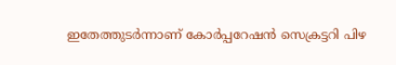ഇതേത്തുടർന്നാണ് കോർപ്പറേഷൻ സെക്രട്ടറി പിഴ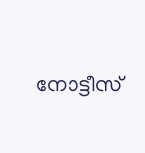നോട്ടീസ്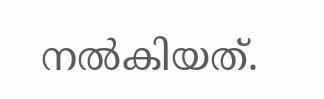നൽകിയത്.